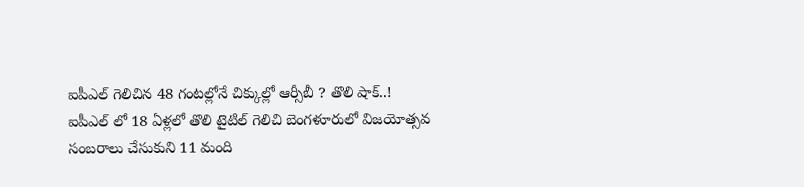ఐపీఎల్ గెలిచిన 48 గంటల్లోనే చిక్కుల్లో ఆర్సీబీ ? తొలి షాక్..!
ఐపీఎల్ లో 18 ఏళ్లలో తొలి టైటిల్ గెలిచి బెంగళూరులో విజయోత్సవ సంబరాలు చేసుకుని 11 మంది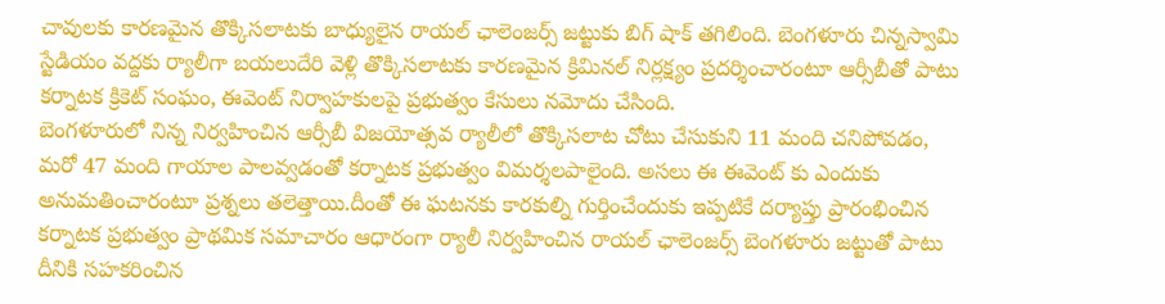చావులకు కారణమైన తొక్కిసలాటకు బాధ్యులైన రాయల్ ఛాలెంజర్స్ జట్టుకు బిగ్ షాక్ తగిలింది. బెంగళూరు చిన్నస్వామి స్టేడియం వద్దకు ర్యాలీగా బయలుదేరి వెళ్లి తొక్కిసలాటకు కారణమైన క్రిమినల్ నిర్లక్ష్యం ప్రదర్శించారంటూ ఆర్సీబీతో పాటు కర్నాటక క్రికెట్ సంఘం, ఈవెంట్ నిర్వాహకులపై ప్రభుత్వం కేసులు నమోదు చేసింది.
బెంగళూరులో నిన్న నిర్వహించిన ఆర్సీబీ విజయోత్సవ ర్యాలీలో తొక్కిసలాట చోటు చేసుకుని 11 మంది చనిపోవడం, మరో 47 మంది గాయాల పాలవ్వడంతో కర్నాటక ప్రభుత్వం విమర్శలపాలైంది. అసలు ఈ ఈవెంట్ కు ఎందుకు అనుమతించారంటూ ప్రశ్నలు తలెత్తాయి.దీంతో ఈ ఘటనకు కారకుల్ని గుర్తించేందుకు ఇప్పటికే దర్యాప్తు ప్రారంభించిన కర్నాటక ప్రభుత్వం ప్రాథమిక సమాచారం ఆధారంగా ర్యాలీ నిర్వహించిన రాయల్ ఛాలెంజర్స్ బెంగళూరు జట్టుతో పాటు దీనికి సహకరించిన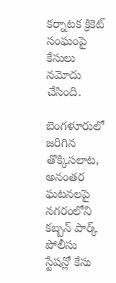కర్నాటక క్రికెట్ సంఘంపై కేసులు నమోదు చేసింది.

బెంగళూరులో జరిగిన తొక్కిసలాట, అనంతర ఘటనలపై నగరంలోని కబ్బన్ పార్క్ పోలీసు స్టేషన్లో కేసు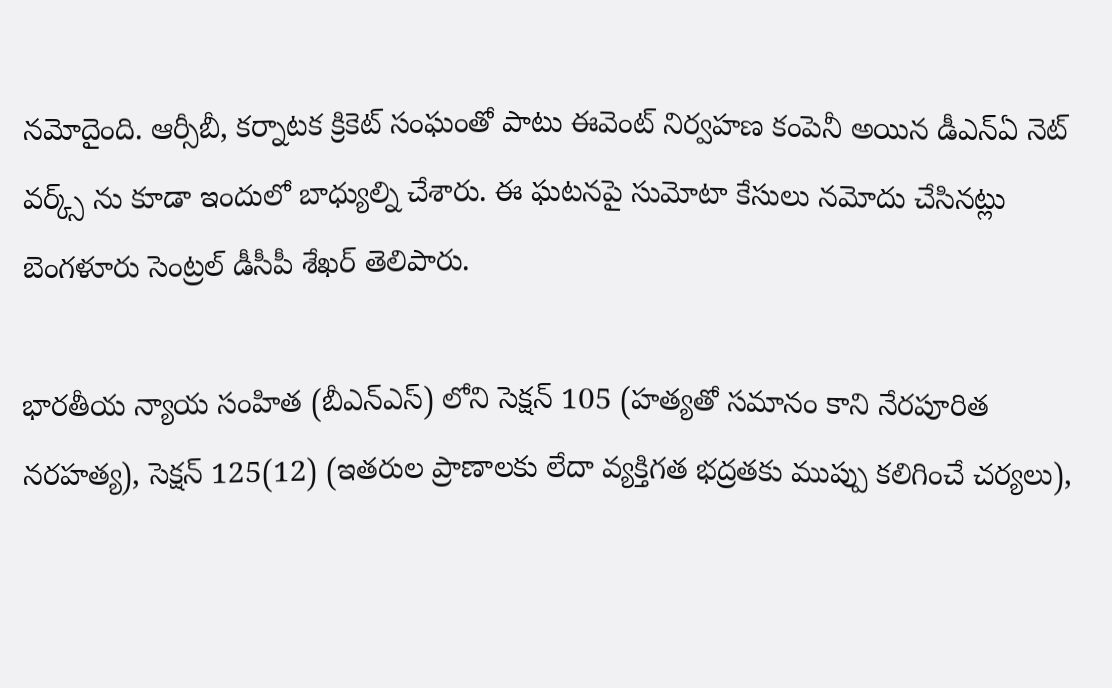నమోదైంది. ఆర్సీబీ, కర్నాటక క్రికెట్ సంఘంతో పాటు ఈవెంట్ నిర్వహణ కంపెనీ అయిన డీఎన్ఏ నెట్ వర్క్స్ ను కూడా ఇందులో బాధ్యుల్ని చేశారు. ఈ ఘటనపై సుమోటా కేసులు నమోదు చేసినట్లు బెంగళూరు సెంట్రల్ డీసీపీ శేఖర్ తెలిపారు.

భారతీయ న్యాయ సంహిత (బీఎన్ఎస్) లోని సెక్షన్ 105 (హత్యతో సమానం కాని నేరపూరిత నరహత్య), సెక్షన్ 125(12) (ఇతరుల ప్రాణాలకు లేదా వ్యక్తిగత భద్రతకు ముప్పు కలిగించే చర్యలు),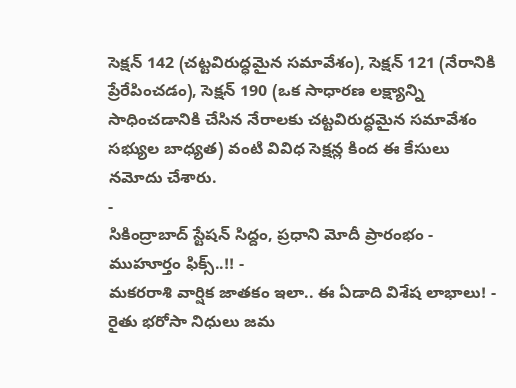సెక్షన్ 142 (చట్టవిరుద్ధమైన సమావేశం), సెక్షన్ 121 (నేరానికి ప్రేరేపించడం), సెక్షన్ 190 (ఒక సాధారణ లక్ష్యాన్ని సాధించడానికి చేసిన నేరాలకు చట్టవిరుద్ధమైన సమావేశం సభ్యుల బాధ్యత) వంటి వివిధ సెక్షన్ల కింద ఈ కేసులు నమోదు చేశారు.
-
సికింద్రాబాద్ స్టేషన్ సిద్దం, ప్రధాని మోదీ ప్రారంభం - ముహూర్తం ఫిక్స్..!! -
మకరరాశి వార్షిక జాతకం ఇలా.. ఈ ఏడాది విశేష లాభాలు! -
రైతు భరోసా నిధులు జమ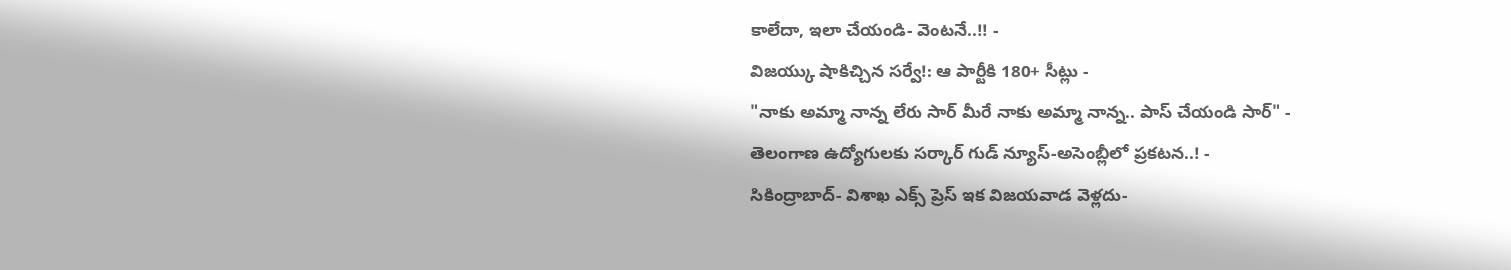కాలేదా, ఇలా చేయండి- వెంటనే..!! -
విజయ్కు షాకిచ్చిన సర్వే!: ఆ పార్టీకి 180+ సీట్లు -
"నాకు అమ్మా నాన్న లేరు సార్ మీరే నాకు అమ్మా నాన్న.. పాస్ చేయండి సార్" -
తెలంగాణ ఉద్యోగులకు సర్కార్ గుడ్ న్యూస్-అసెంబ్లీలో ప్రకటన..! -
సికింద్రాబాద్- విశాఖ ఎక్స్ ప్రెస్ ఇక విజయవాడ వెళ్లదు-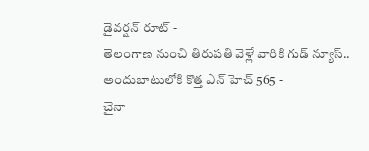డైవర్షన్ రూట్ -
తెలంగాణ నుంచి తిరుపతి వెళ్లే వారికి గుడ్ న్యూస్.. అందుబాటులోకి కొత్త ఎన్ హెచ్ 565 -
చైనా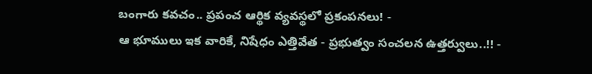బంగారు కవచం.. ప్రపంచ ఆర్థిక వ్యవస్థలో ప్రకంపనలు! -
ఆ భూములు ఇక వారికే, నిషేధం ఎత్తివేత - ప్రభుత్వం సంచలన ఉత్తర్వులు..!! -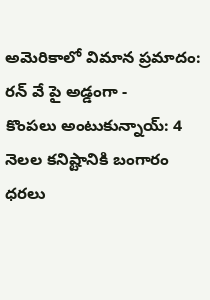అమెరికాలో విమాన ప్రమాదం: రన్ వే పై అడ్డంగా -
కొంపలు అంటుకున్నాయ్: 4 నెలల కనిష్టానికి బంగారం ధరలు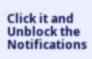Click it and Unblock the Notifications